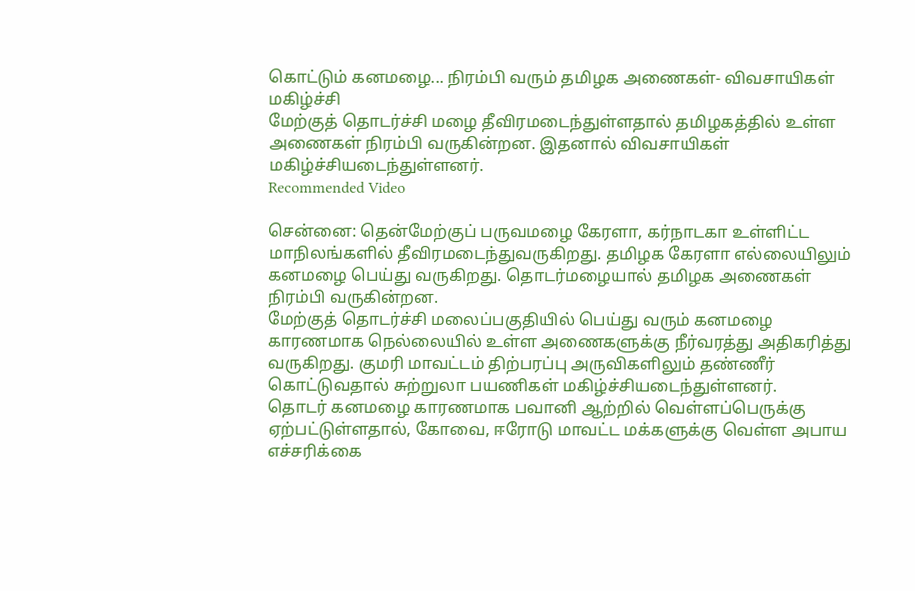கொட்டும் கனமழை... நிரம்பி வரும் தமிழக அணைகள்- விவசாயிகள் மகிழ்ச்சி
மேற்குத் தொடர்ச்சி மழை தீவிரமடைந்துள்ளதால் தமிழகத்தில் உள்ள அணைகள் நிரம்பி வருகின்றன. இதனால் விவசாயிகள் மகிழ்ச்சியடைந்துள்ளனர்.
Recommended Video

சென்னை: தென்மேற்குப் பருவமழை கேரளா, கர்நாடகா உள்ளிட்ட மாநிலங்களில் தீவிரமடைந்துவருகிறது. தமிழக கேரளா எல்லையிலும் கனமழை பெய்து வருகிறது. தொடர்மழையால் தமிழக அணைகள் நிரம்பி வருகின்றன.
மேற்குத் தொடர்ச்சி மலைப்பகுதியில் பெய்து வரும் கனமழை காரணமாக நெல்லையில் உள்ள அணைகளுக்கு நீர்வரத்து அதிகரித்து வருகிறது. குமரி மாவட்டம் திற்பரப்பு அருவிகளிலும் தண்ணீர் கொட்டுவதால் சுற்றுலா பயணிகள் மகிழ்ச்சியடைந்துள்ளனர்.
தொடர் கனமழை காரணமாக பவானி ஆற்றில் வெள்ளப்பெருக்கு ஏற்பட்டுள்ளதால், கோவை, ஈரோடு மாவட்ட மக்களுக்கு வெள்ள அபாய எச்சரிக்கை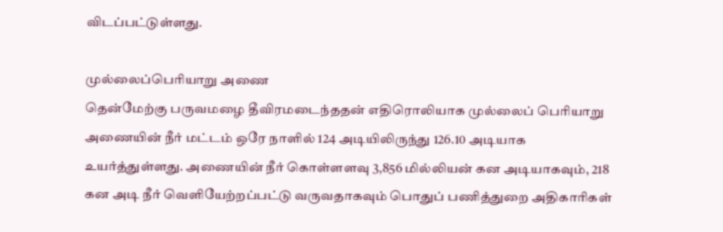விடப்பட்டுள்ளது.

முல்லைப்பெரியாறு அணை
தென்மேற்கு பருவமழை தீவிரமடைந்ததன் எதிரொலியாக முல்லைப் பெரியாறு அணையின் நீர் மட்டம் ஒரே நாளில் 124 அடியிலிருந்து 126.10 அடியாக உயர்த்துள்ளது. அணையின் நீர் கொள்ளளவு 3,856 மில்லியன் கன அடியாகவும், 218 கன அடி நீர் வெளியேற்றப்பட்டு வருவதாகவும் பொதுப் பணித்துறை அதிகாரிகள்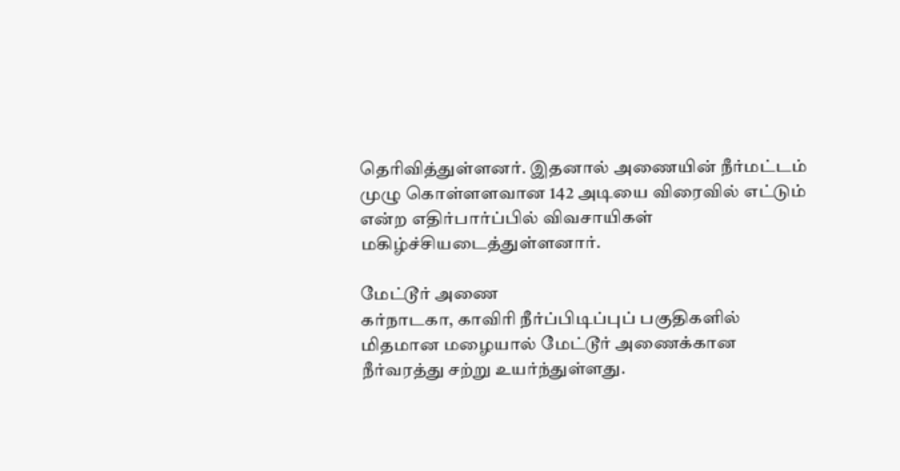தெரிவித்துள்ளனர். இதனால் அணையின் நீர்மட்டம் முழு கொள்ளளவான 142 அடியை விரைவில் எட்டும் என்ற எதிர்பார்ப்பில் விவசாயிகள் மகிழ்ச்சியடைத்துள்ளனார்.

மேட்டூர் அணை
கர்நாடகா, காவிரி நீர்ப்பிடிப்புப் பகுதிகளில் மிதமான மழையால் மேட்டூர் அணைக்கான நீர்வரத்து சற்று உயர்ந்துள்ளது.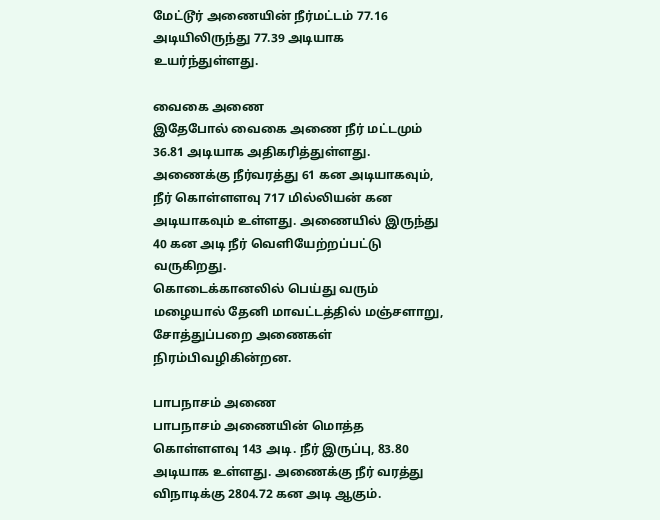மேட்டூர் அணையின் நீர்மட்டம் 77.16 அடியிலிருந்து 77.39 அடியாக உயர்ந்துள்ளது.

வைகை அணை
இதேபோல் வைகை அணை நீர் மட்டமும் 36.81 அடியாக அதிகரித்துள்ளது. அணைக்கு நீர்வரத்து 61 கன அடியாகவும், நீர் கொள்ளளவு 717 மில்லியன் கன அடியாகவும் உள்ளது. அணையில் இருந்து 40 கன அடி நீர் வெளியேற்றப்பட்டு வருகிறது.
கொடைக்கானலில் பெய்து வரும் மழையால் தேனி மாவட்டத்தில் மஞ்சளாறு, சோத்துப்பறை அணைகள் நிரம்பிவழிகின்றன.

பாபநாசம் அணை
பாபநாசம் அணையின் மொத்த கொள்ளளவு 143 அடி. நீர் இருப்பு, 83.80 அடியாக உள்ளது. அணைக்கு நீர் வரத்து விநாடிக்கு 2804.72 கன அடி ஆகும்.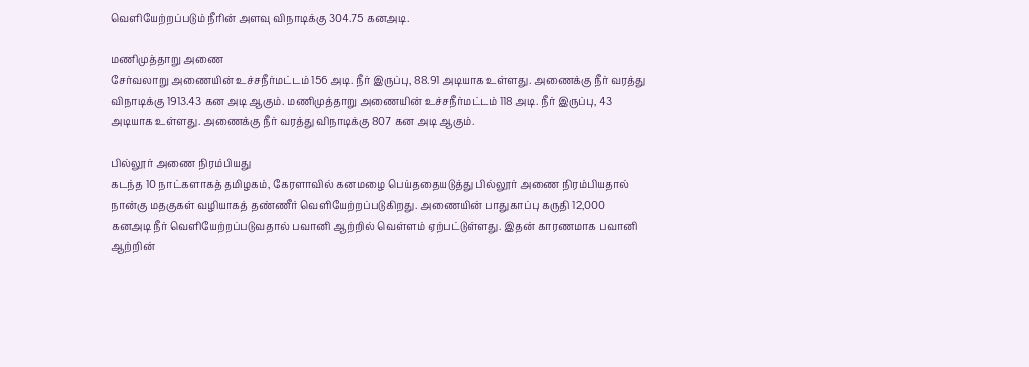வெளியேற்றப்படும் நீரின் அளவு விநாடிக்கு 304.75 கனஅடி.

மணிமுத்தாறு அணை
சேர்வலாறு அணையின் உச்சநீர்மட்டம் 156 அடி. நீர் இருப்பு, 88.91 அடியாக உள்ளது. அணைக்கு நீர் வரத்து விநாடிக்கு 1913.43 கன அடி ஆகும். மணிமுத்தாறு அணையின் உச்சநீர்மட்டம் 118 அடி. நீர் இருப்பு, 43 அடியாக உள்ளது. அணைக்கு நீர் வரத்து விநாடிக்கு 807 கன அடி ஆகும்.

பில்லூர் அணை நிரம்பியது
கடந்த 10 நாட்களாகத் தமிழகம், கேரளாவில் கனமழை பெய்ததையடுத்து பில்லூர் அணை நிரம்பியதால் நான்கு மதகுகள் வழியாகத் தண்ணீர் வெளியேற்றப்படுகிறது. அணையின் பாதுகாப்பு கருதி 12,000 கனஅடி நீர் வெளியேற்றப்படுவதால் பவானி ஆற்றில் வெள்ளம் ஏற்பட்டுள்ளது. இதன் காரணமாக பவானி ஆற்றின்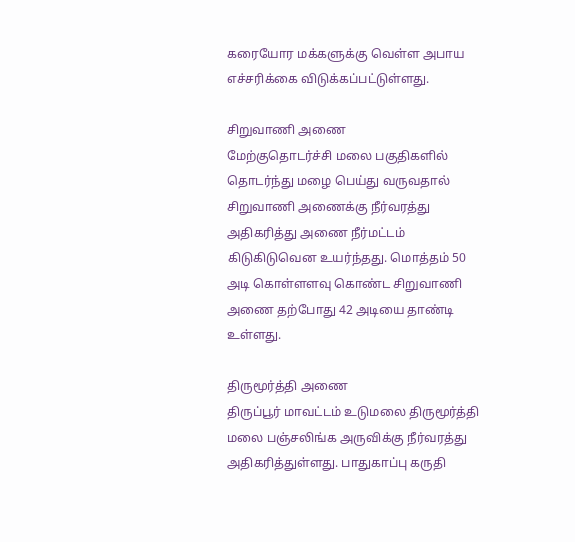கரையோர மக்களுக்கு வெள்ள அபாய எச்சரிக்கை விடுக்கப்பட்டுள்ளது.

சிறுவாணி அணை
மேற்குதொடர்ச்சி மலை பகுதிகளில் தொடர்ந்து மழை பெய்து வருவதால் சிறுவாணி அணைக்கு நீர்வரத்து அதிகரித்து அணை நீர்மட்டம் கிடுகிடுவென உயர்ந்தது. மொத்தம் 50 அடி கொள்ளளவு கொண்ட சிறுவாணி அணை தற்போது 42 அடியை தாண்டி உள்ளது.

திருமூர்த்தி அணை
திருப்பூர் மாவட்டம் உடுமலை திருமூர்த்தி மலை பஞ்சலிங்க அருவிக்கு நீர்வரத்து அதிகரித்துள்ளது. பாதுகாப்பு கருதி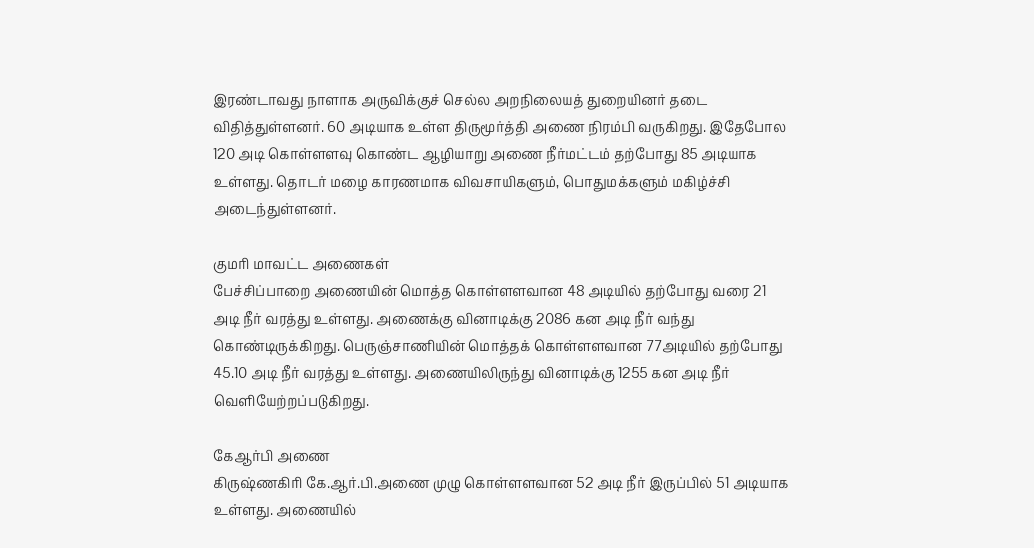இரண்டாவது நாளாக அருவிக்குச் செல்ல அறநிலையத் துறையினர் தடை விதித்துள்ளனர். 60 அடியாக உள்ள திருமூர்த்தி அணை நிரம்பி வருகிறது. இதேபோல 120 அடி கொள்ளளவு கொண்ட ஆழியாறு அணை நீர்மட்டம் தற்போது 85 அடியாக உள்ளது. தொடர் மழை காரணமாக விவசாயிகளும், பொதுமக்களும் மகிழ்ச்சி அடைந்துள்ளனர்.

குமரி மாவட்ட அணைகள்
பேச்சிப்பாறை அணையின் மொத்த கொள்ளளவான 48 அடியில் தற்போது வரை 21 அடி நீர் வரத்து உள்ளது. அணைக்கு வினாடிக்கு 2086 கன அடி நீர் வந்து கொண்டிருக்கிறது. பெருஞ்சாணியின் மொத்தக் கொள்ளளவான 77அடியில் தற்போது 45.10 அடி நீர் வரத்து உள்ளது. அணையிலிருந்து வினாடிக்கு 1255 கன அடி நீர் வெளியேற்றப்படுகிறது.

கேஆர்பி அணை
கிருஷ்ணகிரி கே.ஆர்.பி.அணை முழு கொள்ளளவான 52 அடி நீர் இருப்பில் 51 அடியாக உள்ளது. அணையில்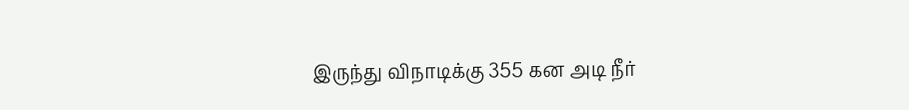இருந்து விநாடிக்கு 355 கன அடி நீர்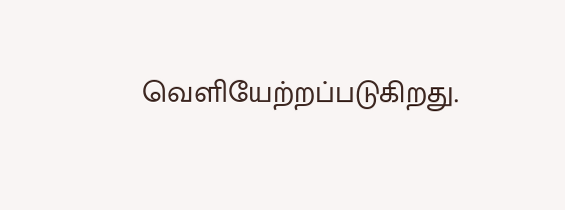வெளியேற்றப்படுகிறது.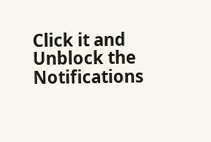Click it and Unblock the Notifications